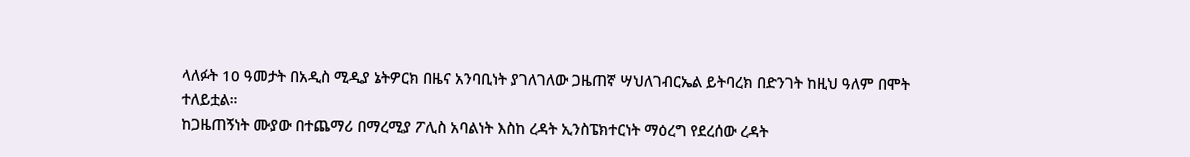ላለፉት 10 ዓመታት በአዲስ ሚዲያ ኔትዎርክ በዜና አንባቢነት ያገለገለው ጋዜጠኛ ሣህለገብርኤል ይትባረክ በድንገት ከዚህ ዓለም በሞት ተለይቷል።
ከጋዜጠኝነት ሙያው በተጨማሪ በማረሚያ ፖሊስ አባልነት እስከ ረዳት ኢንስፔክተርነት ማዕረግ የደረሰው ረዳት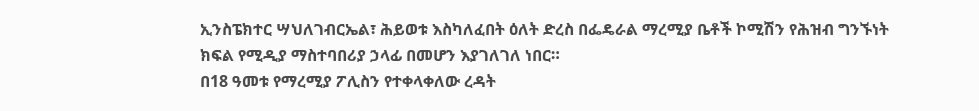ኢንስፔክተር ሣህለገብርኤል፣ ሕይወቱ እስካለፈበት ዕለት ድረስ በፌዴራል ማረሚያ ቤቶች ኮሚሽን የሕዝብ ግንኙነት ክፍል የሚዲያ ማስተባበሪያ ኃላፊ በመሆን እያገለገለ ነበር።
በ18 ዓመቱ የማረሚያ ፖሊስን የተቀላቀለው ረዳት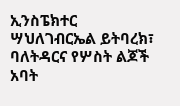ኢንስፔክተር ሣህለገብርኤል ይትባረክ፣ ባለትዳርና የሦስት ልጆች አባት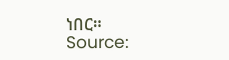ነበር።
Source: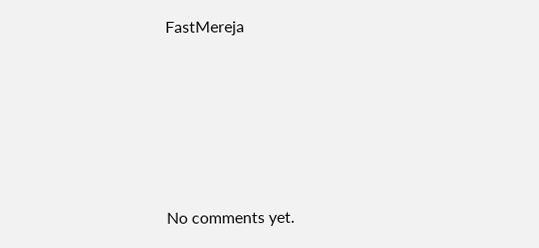FastMereja









No comments yet.